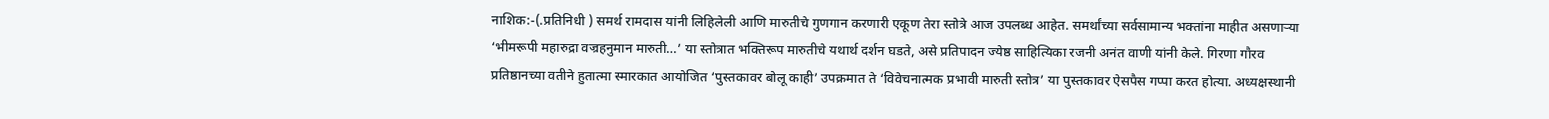नाशिक:-(.प्रतिनिधी ) समर्थ रामदास यांनी लिहिलेली आणि मारुतीचे गुणगान करणारी एकूण तेरा स्तोत्रे आज उपलब्ध आहेत. समर्थांच्या सर्वसामान्य भक्तांना माहीत असणाऱ्या ‘भीमरूपी महारुद्रा वज्रहनुमान मारुती…’ या स्तोत्रात भक्तिरूप मारुतीचे यथार्थ दर्शन घडते, असे प्रतिपादन ज्येष्ठ साहित्यिका रजनी अनंत वाणी यांनी केले. गिरणा गौरव प्रतिष्ठानच्या वतीने हुतात्मा स्मारकात आयोजित ‘पुस्तकावर बोलू काही’ उपक्रमात ते ‘विवेचनात्मक प्रभावी मारुती स्तोत्र’ या पुस्तकावर ऐसपैस गप्पा करत होत्या. अध्यक्षस्थानी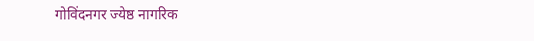गोविंदनगर ज्येष्ठ नागरिक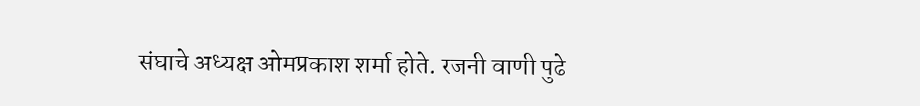संघाचे अध्यक्ष ओमप्रकाश शर्मा होते. रजनी वाणी पुढे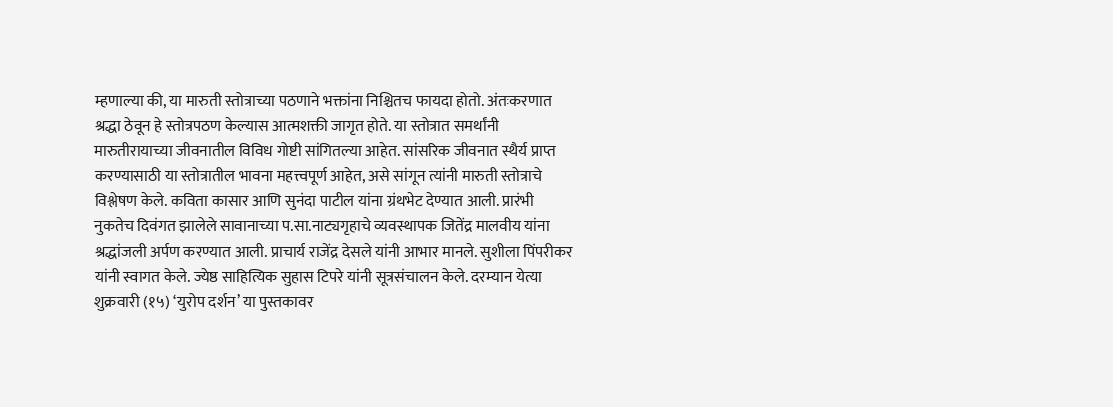म्हणाल्या की, या मारुती स्तोत्राच्या पठणाने भक्तांना निश्चितच फायदा होतो. अंतःकरणात श्रद्धा ठेवून हे स्तोत्रपठण केल्यास आत्मशक्ती जागृत होते. या स्तोत्रात समर्थांनी मारुतीरायाच्या जीवनातील विविध गोष्टी सांगितल्या आहेत. सांसरिक जीवनात स्थैर्य प्राप्त करण्यासाठी या स्तोत्रातील भावना महत्त्वपूर्ण आहेत, असे सांगून त्यांनी मारुती स्तोत्राचे विश्लेषण केले. कविता कासार आणि सुनंदा पाटील यांना ग्रंथभेट देण्यात आली. प्रारंभी नुकतेच दिवंगत झालेले सावानाच्या प.सा.नाट्यगृहाचे व्यवस्थापक जितेंद्र मालवीय यांना श्रद्धांजली अर्पण करण्यात आली. प्राचार्य राजेंद्र देसले यांनी आभार मानले. सुशीला पिंपरीकर यांनी स्वागत केले. ज्येष्ठ साहित्यिक सुहास टिपरे यांनी सूत्रसंचालन केले. दरम्यान येत्या शुक्रवारी (१५) ‘युरोप दर्शन’ या पुस्तकावर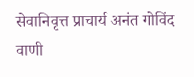सेवानिवृत्त प्राचार्य अनंत गोविंद वाणी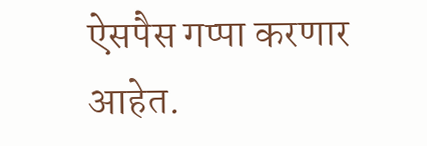ऐसपैस गप्पा करणार आहेत.